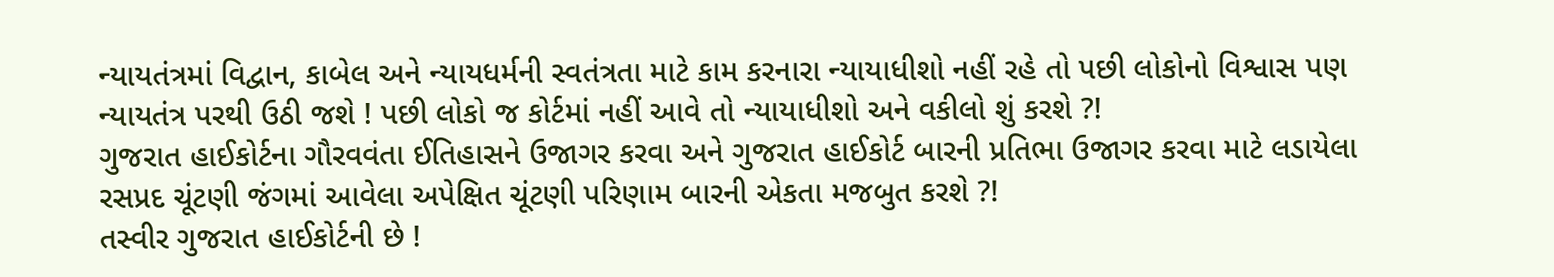ન્યાયતંત્રમાં વિદ્વાન, કાબેલ અને ન્યાયધર્મની સ્વતંત્રતા માટે કામ કરનારા ન્યાયાધીશો નહીં રહે તો પછી લોકોનો વિશ્વાસ પણ ન્યાયતંત્ર પરથી ઉઠી જશે ! પછી લોકો જ કોર્ટમાં નહીં આવે તો ન્યાયાધીશો અને વકીલો શું કરશે ?!
ગુજરાત હાઈકોર્ટના ગૌરવવંતા ઈતિહાસને ઉજાગર કરવા અને ગુજરાત હાઈકોર્ટ બારની પ્રતિભા ઉજાગર કરવા માટે લડાયેલા રસપ્રદ ચૂંટણી જંગમાં આવેલા અપેક્ષિત ચૂંટણી પરિણામ બારની એકતા મજબુત કરશે ?!
તસ્વીર ગુજરાત હાઈકોર્ટની છે !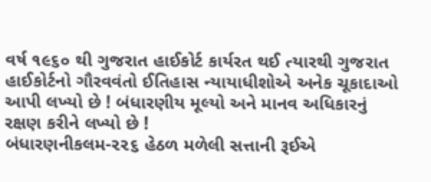વર્ષ ૧૯૬૦ થી ગુજરાત હાઈકોર્ટ કાર્યરત થઈ ત્યારથી ગુજરાત હાઈકોર્ટનો ગૌરવવંતો ઈતિહાસ ન્યાયાધીશોએ અનેક ચૂકાદાઓ આપી લખ્યો છે ! બંધારણીય મૂલ્યો અને માનવ અધિકારનું રક્ષણ કરીને લખ્યો છે !
બંધારણનીકલમ-૨૨૬ હેઠળ મળેલી સત્તાની રૂઈએ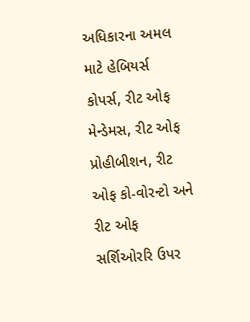અધિકારના અમલ માટે હેબિયર્સ કોપર્સ, રીટ ઓફ મેન્ડેમસ, રીટ ઓફ પ્રોહીબીશન, રીટ ઓફ કો-વોરન્ટો અને રીટ ઓફ સર્શિઓરરિ ઉપર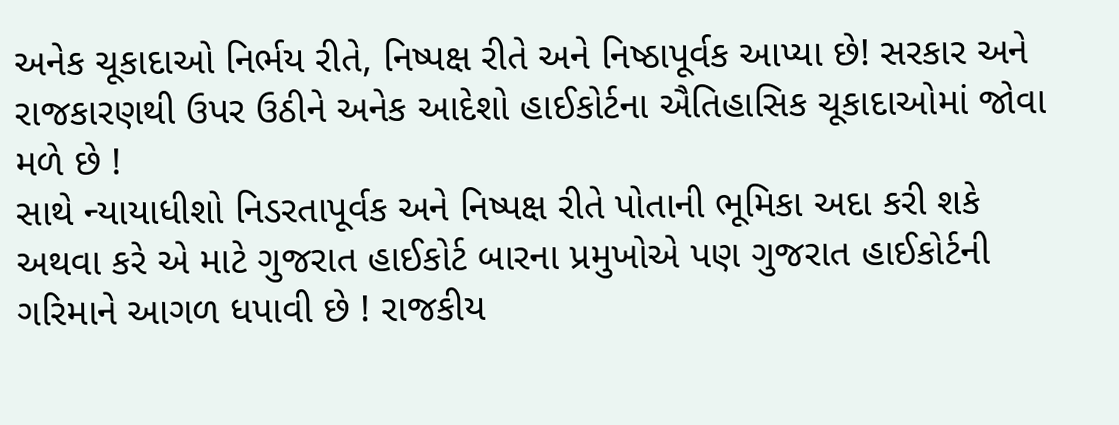અનેક ચૂકાદાઓ નિર્ભય રીતે, નિષ્પક્ષ રીતે અને નિષ્ઠાપૂર્વક આપ્યા છે! સરકાર અને રાજકારણથી ઉપર ઉઠીને અનેક આદેશો હાઈકોર્ટના ઐતિહાસિક ચૂકાદાઓમાં જોવા મળે છે !
સાથે ન્યાયાધીશો નિડરતાપૂર્વક અને નિષ્પક્ષ રીતે પોતાની ભૂમિકા અદા કરી શકે અથવા કરે એ માટે ગુજરાત હાઈકોર્ટ બારના પ્રમુખોએ પણ ગુજરાત હાઈકોર્ટની ગરિમાને આગળ ધપાવી છે ! રાજકીય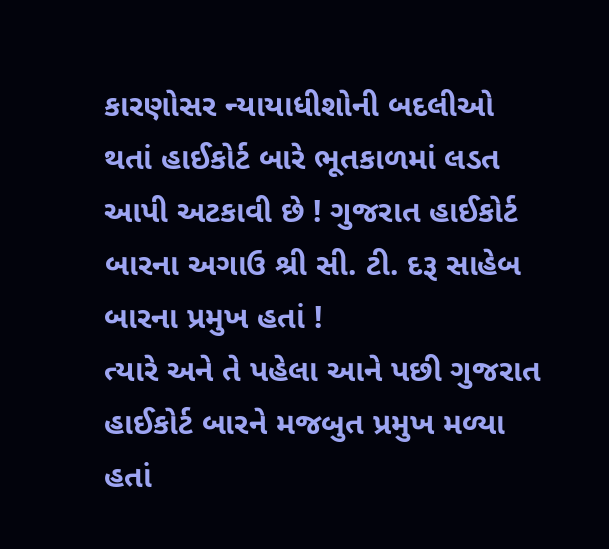કારણોસર ન્યાયાધીશોની બદલીઓ થતાં હાઈકોર્ટ બારે ભૂતકાળમાં લડત આપી અટકાવી છે ! ગુજરાત હાઈકોર્ટ બારના અગાઉ શ્રી સી. ટી. દરૂ સાહેબ બારના પ્રમુખ હતાં !
ત્યારે અને તે પહેલા આને પછી ગુજરાત હાઈકોર્ટ બારને મજબુત પ્રમુખ મળ્યા હતાં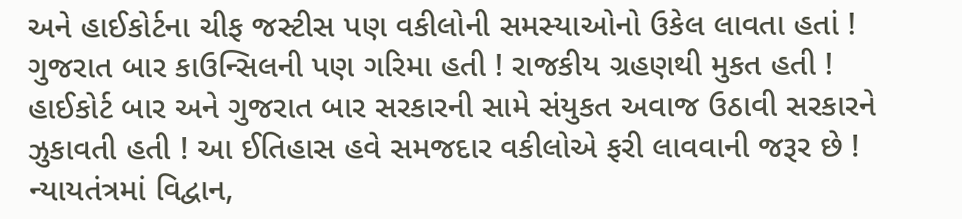અને હાઈકોર્ટના ચીફ જસ્ટીસ પણ વકીલોની સમસ્યાઓનો ઉકેલ લાવતા હતાં ! ગુજરાત બાર કાઉન્સિલની પણ ગરિમા હતી ! રાજકીય ગ્રહણથી મુકત હતી ! હાઈકોર્ટ બાર અને ગુજરાત બાર સરકારની સામે સંયુકત અવાજ ઉઠાવી સરકારને ઝુકાવતી હતી ! આ ઈતિહાસ હવે સમજદાર વકીલોએ ફરી લાવવાની જરૂર છે !
ન્યાયતંત્રમાં વિદ્વાન,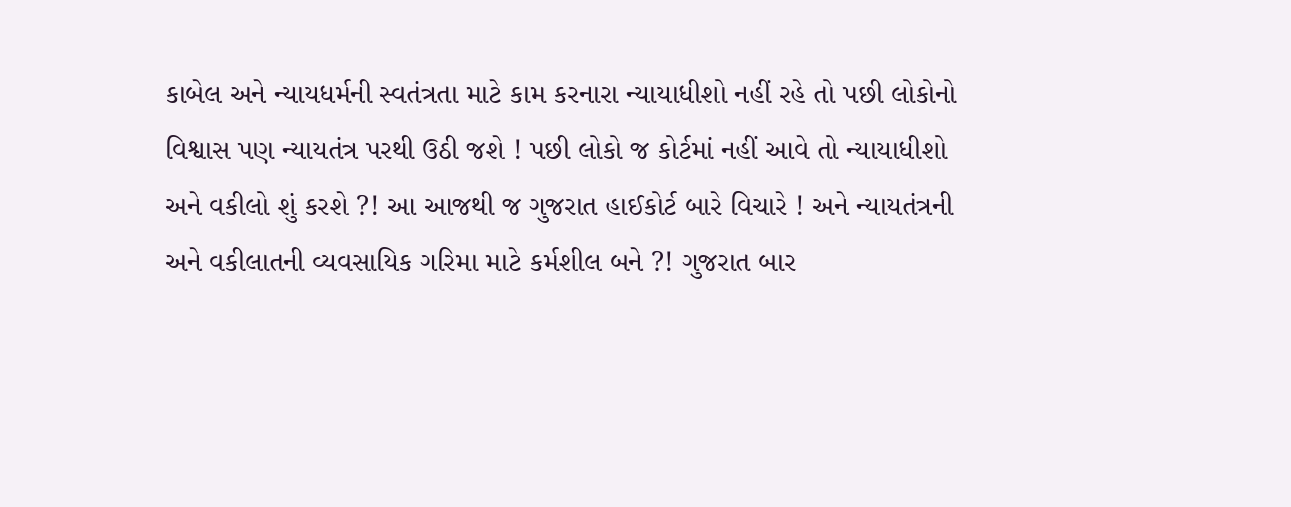કાબેલ અને ન્યાયધર્મની સ્વતંત્રતા માટે કામ કરનારા ન્યાયાધીશો નહીં રહે તો પછી લોકોનો વિશ્વાસ પણ ન્યાયતંત્ર પરથી ઉઠી જશે ! પછી લોકો જ કોર્ટમાં નહીં આવે તો ન્યાયાધીશો અને વકીલો શું કરશે ?! આ આજથી જ ગુજરાત હાઈકોર્ટ બારે વિચારે ! અને ન્યાયતંત્રની અને વકીલાતની વ્યવસાયિક ગરિમા માટે કર્મશીલ બને ?! ગુજરાત બાર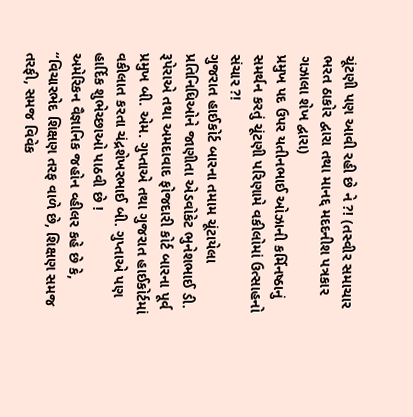ચૂંટણી પણ આવી રહી છે ને ?! (તસ્વીર સમાચાર ભરત ઠાકોર દ્વારા તથા માનદ્દ મદદનીશ પત્રકાર ગઝાલા શેખ દ્વારા)
પ્રમુખ પદ ઉપર યતીનભાઈ ઓઝાની કર્મિનષ્ઠાનું સમર્થન કરતું ચૂંટણી પરિણામે વકીલોમાં ઉત્સાહનો સંચાર ?!
ગુજરાત હાઈકોર્ટ બારના તમામ ચૂંટાયેલા પ્રતિનિધિઓને જાણીતા એડવોકેટ ભુનેશભાઈ ડી. રૂપેરાએ તથા અમદાવાદ ફોજદારી કોર્ટ બારના પૂર્વ પ્રમુખ બી. એમ. ગુપ્તાએ તથા ગુજરાત હાઈકોર્ટમાં વકીલાત કરતા ચંદ્રશેખરભાઈ બી. ગુપ્તાએ પણ હાર્દિક શુભેચ્છાઓ પાઠવી છે !
અમેરિકન વૈજ્ઞાનિક જહોન વ્હીલર કહે છે કે, “વિચારભેદ શિક્ષણ તરફ વાળે છે, શિક્ષણ સમજ તરફી, સમજ વિવેક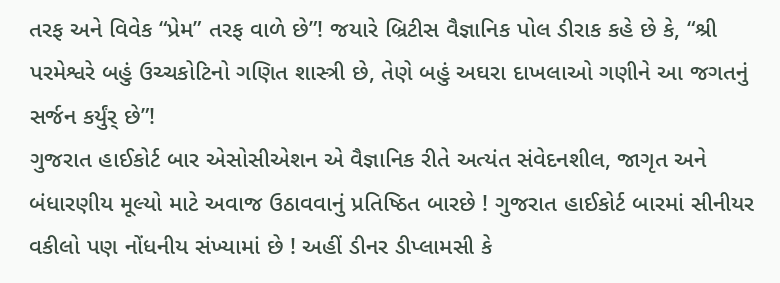તરફ અને વિવેક “પ્રેમ” તરફ વાળે છે”! જયારે બ્રિટીસ વૈજ્ઞાનિક પોલ ડીરાક કહે છે કે, “શ્રી પરમેશ્વરે બહું ઉચ્ચકોટિનો ગણિત શાસ્ત્રી છે, તેણે બહું અઘરા દાખલાઓ ગણીને આ જગતનું સર્જન કર્યુંર્ છે”!
ગુજરાત હાઈકોર્ટ બાર એસોસીએશન એ વૈજ્ઞાનિક રીતે અત્યંત સંવેદનશીલ, જાગૃત અને બંધારણીય મૂલ્યો માટે અવાજ ઉઠાવવાનું પ્રતિષ્ઠિત બારછે ! ગુજરાત હાઈકોર્ટ બારમાં સીનીયર વકીલો પણ નોંધનીય સંખ્યામાં છે ! અહીં ડીનર ડીપ્લામસી કે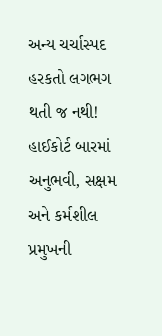અન્ય ચર્ચાસ્પદ હરકતો લગભગ થતી જ નથી! હાઈકોર્ટ બારમાં અનુભવી, સક્ષમ અને કર્મશીલ પ્રમુખની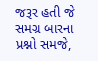જરૂર હતી જે સમગ્ર બારના પ્રશ્નો સમજે,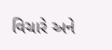વિચારે અને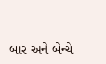બાર અને બેન્ચે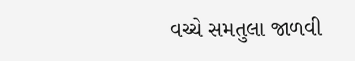વચ્ચે સમતુલા જાળવી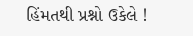હિંમતથી પ્રશ્નો ઉકેલે !